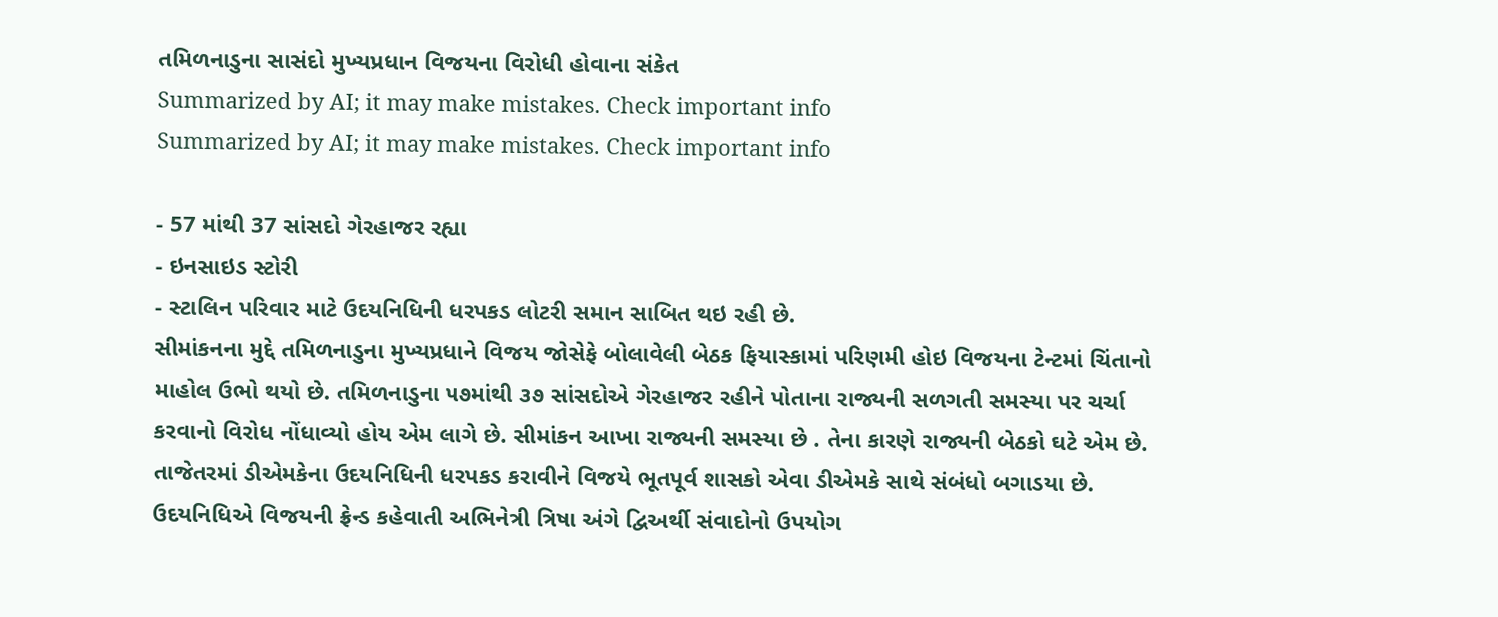તમિળનાડુના સાસંદો મુખ્યપ્રધાન વિજયના વિરોધી હોવાના સંકેત
Summarized by AI; it may make mistakes. Check important info
Summarized by AI; it may make mistakes. Check important info

- 57 માંથી 37 સાંસદો ગેરહાજર રહ્યા
- ઇનસાઇડ સ્ટોરી
- સ્ટાલિન પરિવાર માટે ઉદયનિધિની ધરપકડ લોટરી સમાન સાબિત થઇ રહી છે.
સીમાંકનના મુદ્દે તમિળનાડુના મુખ્યપ્રધાને વિજય જોસેફે બોલાવેલી બેઠક ફિયાસ્કામાં પરિણમી હોઇ વિજયના ટેન્ટમાં ચિંતાનો માહોલ ઉભો થયો છે. તમિળનાડુના ૫૭માંથી ૩૭ સાંસદોએ ગેરહાજર રહીને પોતાના રાજ્યની સળગતી સમસ્યા પર ચર્ચા કરવાનો વિરોધ નોંધાવ્યો હોય એમ લાગે છે. સીમાંકન આખા રાજ્યની સમસ્યા છે . તેના કારણે રાજ્યની બેઠકો ઘટે એમ છે.
તાજેતરમાં ડીએમકેના ઉદયનિધિની ધરપકડ કરાવીને વિજયે ભૂતપૂર્વ શાસકો એવા ડીએમકે સાથે સંબંધો બગાડયા છે. ઉદયનિધિએ વિજયની ફ્રેન્ડ કહેવાતી અભિનેત્રી ત્રિષા અંગે દ્વિઅર્થી સંવાદોનો ઉપયોગ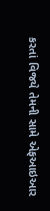કરતાં વિજયે તેમની સામે એફઆઇઆર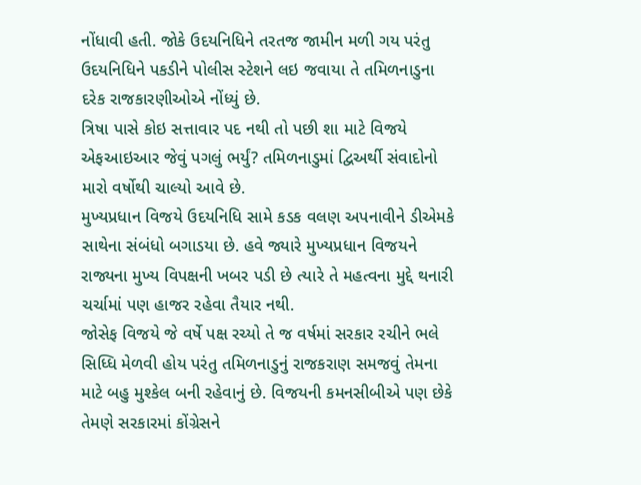નોંધાવી હતી. જોકે ઉદયનિધિને તરતજ જામીન મળી ગય પરંતુ ઉદયનિધિને પકડીને પોલીસ સ્ટેશને લઇ જવાયા તે તમિળનાડુના દરેક રાજકારણીઓએ નોંધ્યું છે.
ત્રિષા પાસે કોઇ સત્તાવાર પદ નથી તો પછી શા માટે વિજયે એફઆઇઆર જેવું પગલું ભર્યું? તમિળનાડુમાં દ્વિઅર્થી સંવાદોનો મારો વર્ષોથી ચાલ્યો આવે છે.
મુખ્યપ્રધાન વિજયે ઉદયનિધિ સામે કડક વલણ અપનાવીને ડીએમકે સાથેના સંબંધો બગાડયા છે. હવે જ્યારે મુખ્યપ્રધાન વિજયને રાજ્યના મુખ્ય વિપક્ષની ખબર પડી છે ત્યારે તે મહત્વના મુદ્દે થનારી ચર્ચામાં પણ હાજર રહેવા તૈયાર નથી.
જોસેફ વિજયે જે વર્ષે પક્ષ રચ્યો તે જ વર્ષમાં સરકાર રચીને ભલે સિધ્ધિ મેળવી હોય પરંતુ તમિળનાડુનું રાજકરાણ સમજવું તેમના માટે બહુ મુશ્કેલ બની રહેવાનું છે. વિજયની કમનસીબીએ પણ છેકે તેમણે સરકારમાં કોંગ્રેસને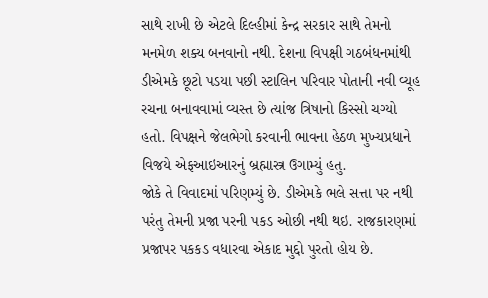સાથે રાખી છે એટલે દિલ્હીમાં કેન્દ્ર સરકાર સાથે તેમનો મનમેળ શક્ય બનવાનો નથી. દેશના વિપક્ષી ગઠબંધનમાંથી ડીએમકે છૂટો પડયા પછી સ્ટાલિન પરિવાર પોતાની નવી વ્યૂહ રચના બનાવવામાં વ્યસ્ત છે ત્યાંજ ત્રિષાનો કિસ્સો ચગ્યો હતો. વિપક્ષને જેલભેગો કરવાની ભાવના હેઠળ મુખ્યપ્રધાને વિજયે એફઆઇઆરનું બ્રહ્માસ્ત્ર ઉગામ્યું હતુ.
જોકે તે વિવાદમાં પરિણમ્યું છે. ડીએમકે ભલે સત્તા પર નથી પરંતુ તેમની પ્રજા પરની પકડ ઓછી નથી થઇ. રાજકારણમાં પ્રજાપર પકકડ વધારવા એકાદ મુદ્દો પુરતો હોય છે.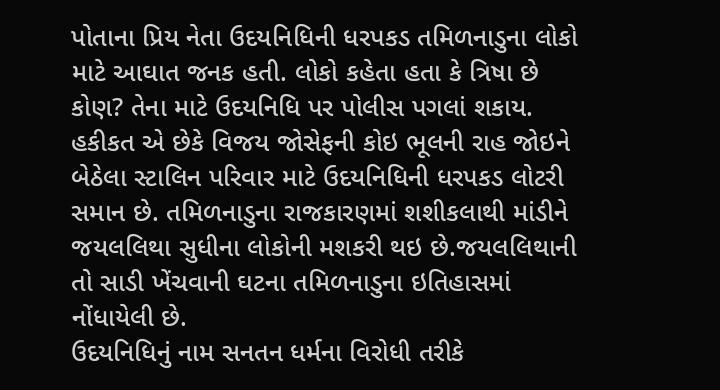પોતાના પ્રિય નેતા ઉદયનિધિની ધરપકડ તમિળનાડુના લોકો માટે આઘાત જનક હતી. લોકો કહેતા હતા કે ત્રિષા છે કોણ? તેના માટે ઉદયનિધિ પર પોલીસ પગલાં શકાય. હકીકત એ છેકે વિજય જોસેફની કોઇ ભૂલની રાહ જોઇને બેઠેલા સ્ટાલિન પરિવાર માટે ઉદયનિધિની ધરપકડ લોટરી સમાન છે. તમિળનાડુના રાજકારણમાં શશીકલાથી માંડીને જયલલિથા સુધીના લોકોની મશકરી થઇ છે.જયલલિથાની તો સાડી ખેંચવાની ઘટના તમિળનાડુના ઇતિહાસમાં નોંધાયેલી છે.
ઉદયનિધિનું નામ સનતન ધર્મના વિરોધી તરીકે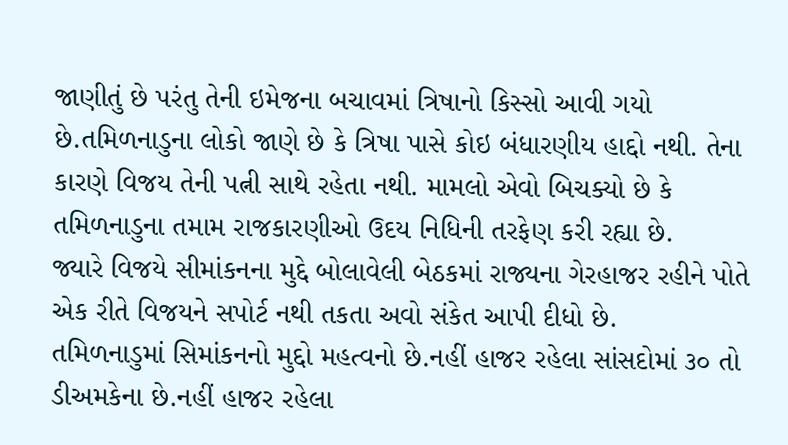જાણીતું છે પરંતુ તેની ઇમેજના બચાવમાં ત્રિષાનો કિસ્સો આવી ગયો છે.તમિળનાડુના લોકો જાણે છે કે ત્રિષા પાસે કોઇ બંધારણીય હાદ્દો નથી. તેના કારણે વિજય તેની પત્ની સાથે રહેતા નથી. મામલો એવો બિચક્યો છે કે તમિળનાડુના તમામ રાજકારણીઓ ઉદય નિધિની તરફેણ કરી રહ્યા છે.
જ્યારે વિજયે સીમાંકનના મુદ્દે બોલાવેલી બેઠકમાં રાજ્યના ગેરહાજર રહીને પોતે એક રીતે વિજયને સપોર્ટ નથી તકતા અવો સંકેત આપી દીધો છે.
તમિળનાડુમાં સિમાંકનનો મુદ્દો મહત્વનો છે.નહીં હાજર રહેલા સાંસદોમાં ૩૦ તો ડીઅમકેના છે.નહીં હાજર રહેલા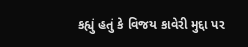કહ્યું હતું કે વિજય કાવેરી મુદ્દા પર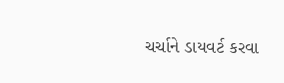ચર્ચાને ડાયવર્ટ કરવા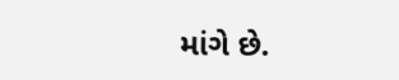માંગે છે.